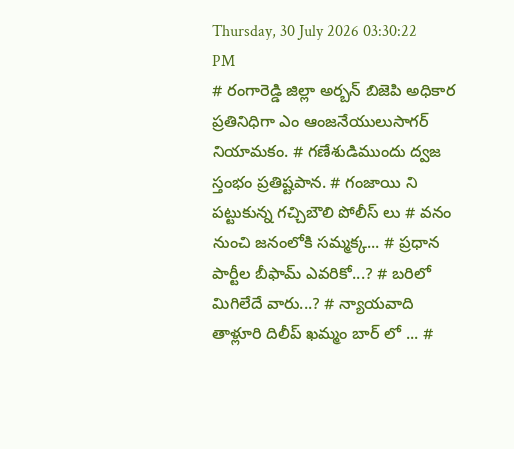Thursday, 30 July 2026 03:30:22 PM
# రంగారెడ్డి జిల్లా అర్బన్ బిజెపి అధికార ప్రతినిధిగా ఎం ఆంజనేయులుసాగర్ నియామకం. # గణేశుడిముందు ద్వజ స్తంభం ప్రతిష్టపాన. # గంజాయి ని పట్టుకున్న గచ్చిబౌలి పోలీస్ లు # వనం నుంచి జనంలోకి సమ్మక్క... # ప్రధాన పార్టీల బీఫామ్ ఎవరికో...? # బరిలో మిగిలేదే వారు...? # న్యాయవాది తాళ్లూరి దిలీప్ ఖమ్మం బార్ లో ... #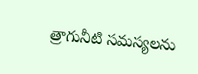త్రాగునీటి సమస్యలను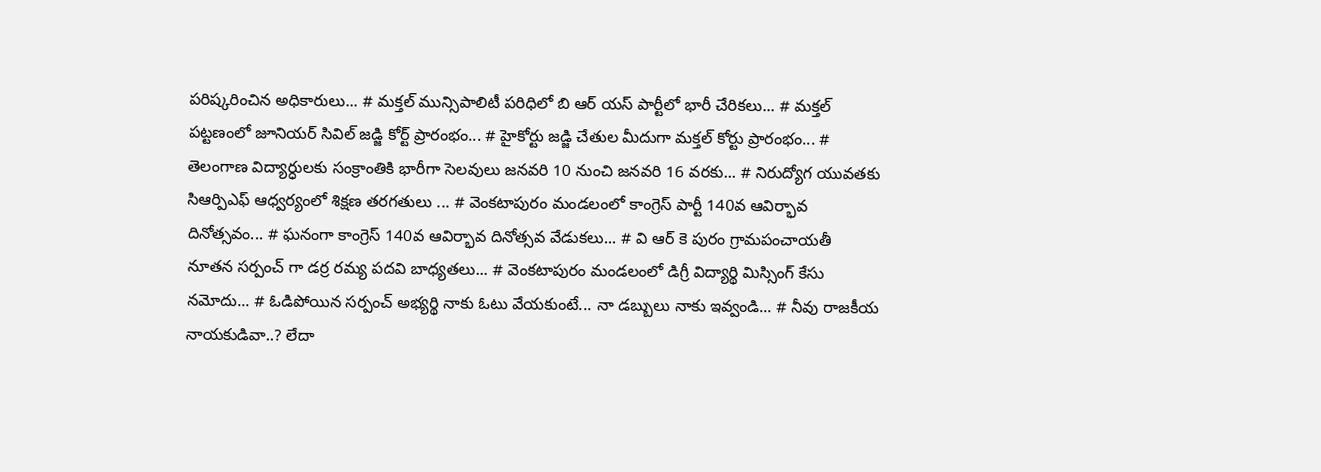పరిష్కరించిన అధికారులు... # మక్తల్ మున్సిపాలిటీ పరిధిలో బి ఆర్ యస్ పార్టీలో భారీ చేరికలు... # మక్తల్ పట్టణంలో జూనియర్ సివిల్ జడ్జి కోర్ట్ ప్రారంభం... # హైకోర్టు జడ్జి చేతుల మీదుగా మక్తల్ కోర్టు ప్రారంభం... # తెలంగాణ విద్యార్ధులకు సంక్రాంతికి భారీగా సెలవులు జనవరి 10 నుంచి జనవరి 16 వరకు... # నిరుద్యోగ యువతకు సిఆర్పిఎఫ్ ఆధ్వర్యంలో శిక్షణ తరగతులు ... # వెంకటాపురం మండలంలో కాంగ్రెస్ పార్టీ 140వ ఆవిర్భావ దినోత్సవం... # ఘనంగా కాంగ్రెస్ 140వ ఆవిర్భావ దినోత్సవ వేడుకలు... # వి ఆర్ కె పురం గ్రామపంచాయతీ నూతన సర్పంచ్ గా డర్ర రమ్య పదవి బాధ్యతలు... # వెంకటాపురం మండలంలో డిగ్రీ విద్యార్థి మిస్సింగ్ కేసు నమోదు... # ఓడిపోయిన సర్పంచ్ అభ్యర్థి నాకు ఓటు వేయకుంటే... నా డబ్బులు నాకు ఇవ్వండి... # నీవు రాజకీయ నాయకుడివా..? లేదా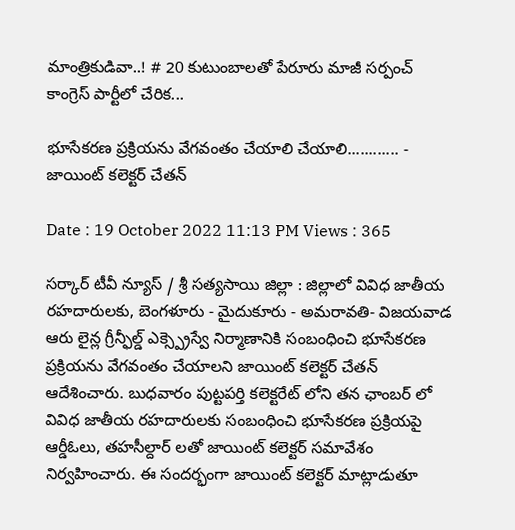మాంత్రికుడివా..! # 20 కుటుంబాలతో పేరూరు మాజీ సర్పంచ్ కాంగ్రెస్ పార్టీలో చేరిక...

భూసేకరణ ప్రక్రియను వేగవంతం చేయాలి చేయాలి............ - జాయింట్ కలెక్టర్ చేతన్

Date : 19 October 2022 11:13 PM Views : 365

సర్కార్ టీవీ న్యూస్ / శ్రీ సత్యసాయి జిల్లా : జిల్లాలో వివిధ జాతీయ రహదారులకు, బెంగళూరు - మైదుకూరు - అమరావతి- విజయవాడ ఆరు లైన్ల గ్రీన్ఫీల్డ్ ఎక్స్ప్రెస్వే నిర్మాణానికి సంబంధించి భూసేకరణ ప్రక్రియను వేగవంతం చేయాలని జాయింట్ కలెక్టర్ చేతన్ ఆదేశించారు. బుధవారం పుట్టపర్తి కలెక్టరేట్ లోని తన ఛాంబర్ లో వివిధ జాతీయ రహదారులకు సంబంధించి భూసేకరణ ప్రక్రియపై ఆర్డీఓలు, తహసీల్దార్ లతో జాయింట్ కలెక్టర్ సమావేశం నిర్వహించారు. ఈ సందర్భంగా జాయింట్ కలెక్టర్ మాట్లాడుతూ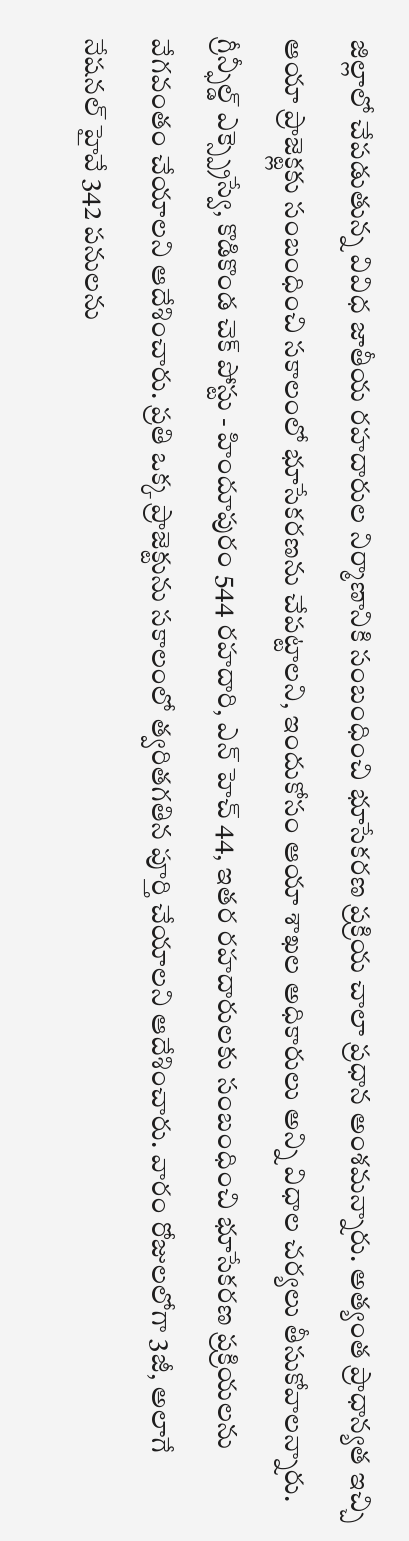జిల్లాలో చేపడుతున్న వివిధ జాతీయ రహదారుల నిర్మాణానికి సంబంధించి భూసేకరణ ప్రక్రియ చాలా ప్రధాన అంశమన్నారు. అత్యంత ప్రాధాన్యత ఇచ్చి ఆయా ప్రాజెక్ట్లకు సంబంధించి సకాలంలో భూసేకరణను చేపట్టాలని, ఇందుకోసం ఆయా శాఖల అధికారులు అన్ని విధాల చర్యలు తీసుకోవాలన్నారు. గ్రీన్ఫీల్డ్ ఎక్స్ప్రెస్వే, కొడికొండ చెక్ పోస్టు - హిందూపురం 544 రహదారి, ఎన్ హెచ్ 44, ఇతర రహదారులకు సంబంధించి భూసేకరణ ప్రక్రియలను వేగవంతం చేయాలని ఆదేశించారు. ప్రతి ఒక్క ప్రాజెక్టును సకాలంలో త్వరితగతిన పూర్తి చేయాలని ఆదేశించారు. వారం రోజులలోగా 3జీ, అలాగే నేషనల్ హైవే 342 పనులను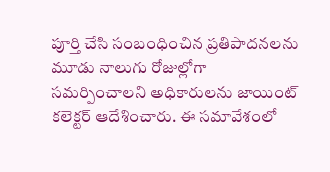పూర్తి చేసి సంబంధించిన ప్రతిపాదనలను మూడు నాలుగు రోజుల్లోగా సమర్పించాలని అధికారులను జాయింట్ కలెక్టర్ ఆదేశించారు. ఈ సమావేశంలో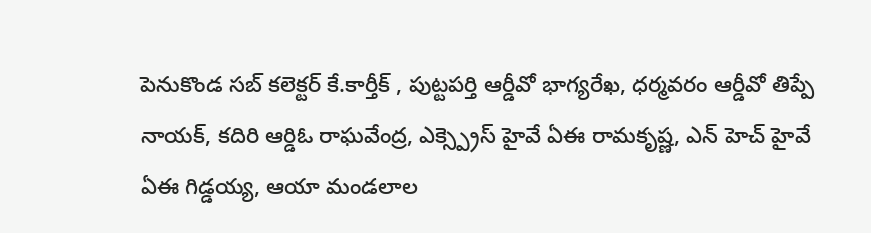పెనుకొండ సబ్ కలెక్టర్ కే.కార్తీక్ , పుట్టపర్తి ఆర్డీవో భాగ్యరేఖ, ధర్మవరం ఆర్డీవో తిప్పే నాయక్, కదిరి ఆర్డిఓ రాఘవేంద్ర, ఎక్స్ప్రెస్ హైవే ఏఈ రామకృష్ణ, ఎన్ హెచ్ హైవే ఏఈ గిడ్డయ్య, ఆయా మండలాల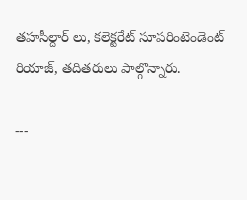తహసీల్దార్ లు, కలెక్టరేట్ సూపరింటెండెంట్ రియాజ్, తదితరులు పాల్గొన్నారు.

---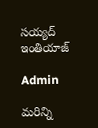సయ్యద్ ఇంతియాజ్

Admin

మరిన్ని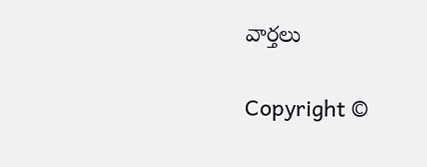వార్తలు

Copyright ©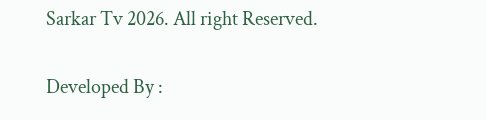Sarkar Tv 2026. All right Reserved.

Developed By :